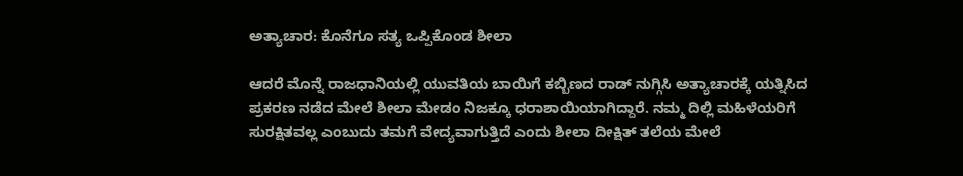ಅತ್ಯಾಚಾರ: ಕೊನೆಗೂ ಸತ್ಯ ಒಪ್ಪಿಕೊಂಡ ಶೀಲಾ

ಆದರೆ ಮೊನ್ನೆ ರಾಜಧಾನಿಯಲ್ಲಿ ಯುವತಿಯ ಬಾಯಿಗೆ ಕಬ್ಬಿಣದ ರಾಡ್ ನುಗ್ಗಿಸಿ ಅತ್ಯಾಚಾರಕ್ಕೆ ಯತ್ನಿಸಿದ ಪ್ರಕರಣ ನಡೆದ ಮೇಲೆ ಶೀಲಾ ಮೇಡಂ ನಿಜಕ್ಕೂ ಧರಾಶಾಯಿಯಾಗಿದ್ದಾರೆ. ನಮ್ಮ ದಿಲ್ಲಿ ಮಹಿಳೆಯರಿಗೆ ಸುರಕ್ಷಿತವಲ್ಲ ಎಂಬುದು ತಮಗೆ ವೇದ್ಯವಾಗುತ್ತಿದೆ ಎಂದು ಶೀಲಾ ದೀಕ್ಷಿತ್ ತಲೆಯ ಮೇಲೆ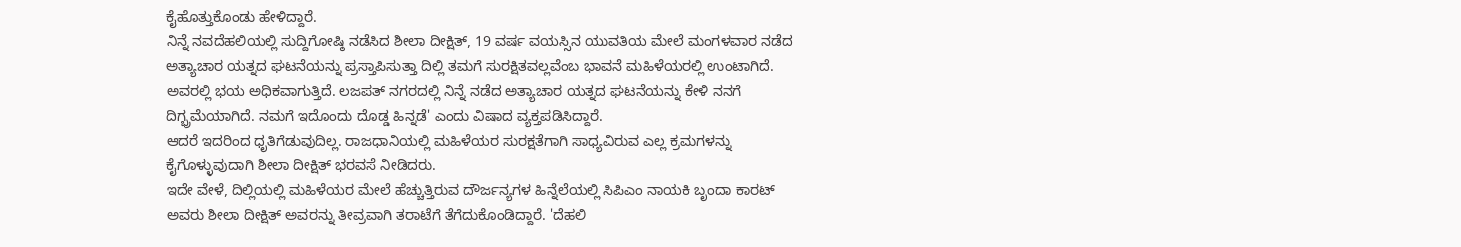ಕೈಹೊತ್ತುಕೊಂಡು ಹೇಳಿದ್ದಾರೆ.
ನಿನ್ನೆ ನವದೆಹಲಿಯಲ್ಲಿ ಸುದ್ದಿಗೋಷ್ಠಿ ನಡೆಸಿದ ಶೀಲಾ ದೀಕ್ಷಿತ್, 19 ವರ್ಷ ವಯಸ್ಸಿನ ಯುವತಿಯ ಮೇಲೆ ಮಂಗಳವಾರ ನಡೆದ ಅತ್ಯಾಚಾರ ಯತ್ನದ ಘಟನೆಯನ್ನು ಪ್ರಸ್ತಾಪಿಸುತ್ತಾ ದಿಲ್ಲಿ ತಮಗೆ ಸುರಕ್ಷಿತವಲ್ಲವೆಂಬ ಭಾವನೆ ಮಹಿಳೆಯರಲ್ಲಿ ಉಂಟಾಗಿದೆ. ಅವರಲ್ಲಿ ಭಯ ಅಧಿಕವಾಗುತ್ತಿದೆ. ಲಜಪತ್ ನಗರದಲ್ಲಿ ನಿನ್ನೆ ನಡೆದ ಅತ್ಯಾಚಾರ ಯತ್ನದ ಘಟನೆಯನ್ನು ಕೇಳಿ ನನಗೆ ದಿಗ್ಭ್ರಮೆಯಾಗಿದೆ. ನಮಗೆ ಇದೊಂದು ದೊಡ್ಡ ಹಿನ್ನಡೆ' ಎಂದು ವಿಷಾದ ವ್ಯಕ್ತಪಡಿಸಿದ್ದಾರೆ.
ಆದರೆ ಇದರಿಂದ ಧೃತಿಗೆಡುವುದಿಲ್ಲ. ರಾಜಧಾನಿಯಲ್ಲಿ ಮಹಿಳೆಯರ ಸುರಕ್ಷತೆಗಾಗಿ ಸಾಧ್ಯವಿರುವ ಎಲ್ಲ ಕ್ರಮಗಳನ್ನು ಕೈಗೊಳ್ಳುವುದಾಗಿ ಶೀಲಾ ದೀಕ್ಷಿತ್ ಭರವಸೆ ನೀಡಿದರು.
ಇದೇ ವೇಳೆ, ದಿಲ್ಲಿಯಲ್ಲಿ ಮಹಿಳೆಯರ ಮೇಲೆ ಹೆಚ್ಚುತ್ತಿರುವ ದೌರ್ಜನ್ಯಗಳ ಹಿನ್ನೆಲೆಯಲ್ಲಿ ಸಿಪಿಎಂ ನಾಯಕಿ ಬೃಂದಾ ಕಾರಟ್ ಅವರು ಶೀಲಾ ದೀಕ್ಷಿತ್ ಅವರನ್ನು ತೀವ್ರವಾಗಿ ತರಾಟೆಗೆ ತೆಗೆದುಕೊಂಡಿದ್ದಾರೆ. 'ದೆಹಲಿ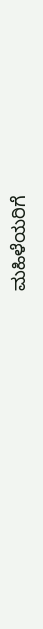ಮಹಿಳೆಯರಿಗೆ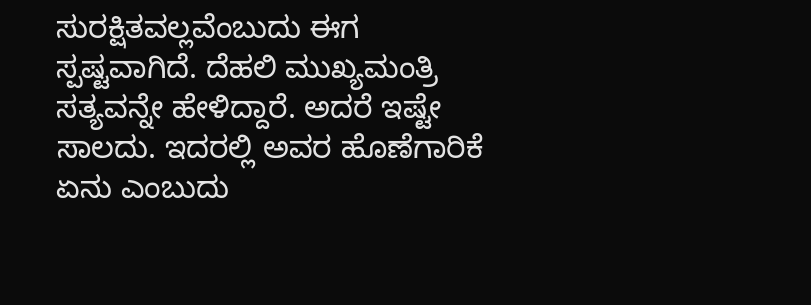ಸುರಕ್ಷಿತವಲ್ಲವೆಂಬುದು ಈಗ ಸ್ಪಷ್ಟವಾಗಿದೆ. ದೆಹಲಿ ಮುಖ್ಯಮಂತ್ರಿ ಸತ್ಯವನ್ನೇ ಹೇಳಿದ್ದಾರೆ. ಅದರೆ ಇಷ್ಟೇ ಸಾಲದು. ಇದರಲ್ಲಿ ಅವರ ಹೊಣೆಗಾರಿಕೆ ಏನು ಎಂಬುದು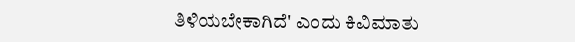ತಿಳಿಯಬೇಕಾಗಿದೆ' ಎಂದು ಕಿವಿಮಾತು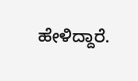ಹೇಳಿದ್ದಾರೆ.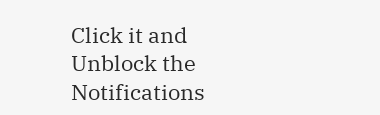Click it and Unblock the Notifications